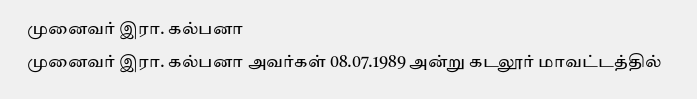முனைவர் இரா. கல்பனா
முனைவர் இரா. கல்பனா அவர்கள் 08.07.1989 அன்று கடலூர் மாவட்டத்தில்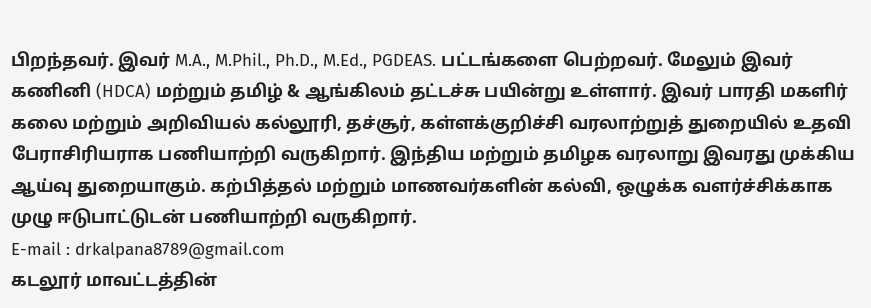பிறந்தவர். இவர் M.A., M.Phil., Ph.D., M.Ed., PGDEAS. பட்டங்களை பெற்றவர். மேலும் இவர் கணினி (HDCA) மற்றும் தமிழ் & ஆங்கிலம் தட்டச்சு பயின்று உள்ளார். இவர் பாரதி மகளிர் கலை மற்றும் அறிவியல் கல்லூரி, தச்சூர், கள்ளக்குறிச்சி வரலாற்றுத் துறையில் உதவி பேராசிரியராக பணியாற்றி வருகிறார். இந்திய மற்றும் தமிழக வரலாறு இவரது முக்கிய ஆய்வு துறையாகும். கற்பித்தல் மற்றும் மாணவர்களின் கல்வி, ஒழுக்க வளர்ச்சிக்காக முழு ஈடுபாட்டுடன் பணியாற்றி வருகிறார்.
E-mail : drkalpana8789@gmail.com
கடலூர் மாவட்டத்தின்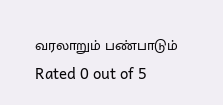வரலாறும் பண்பாடும்
Rated 0 out of 5